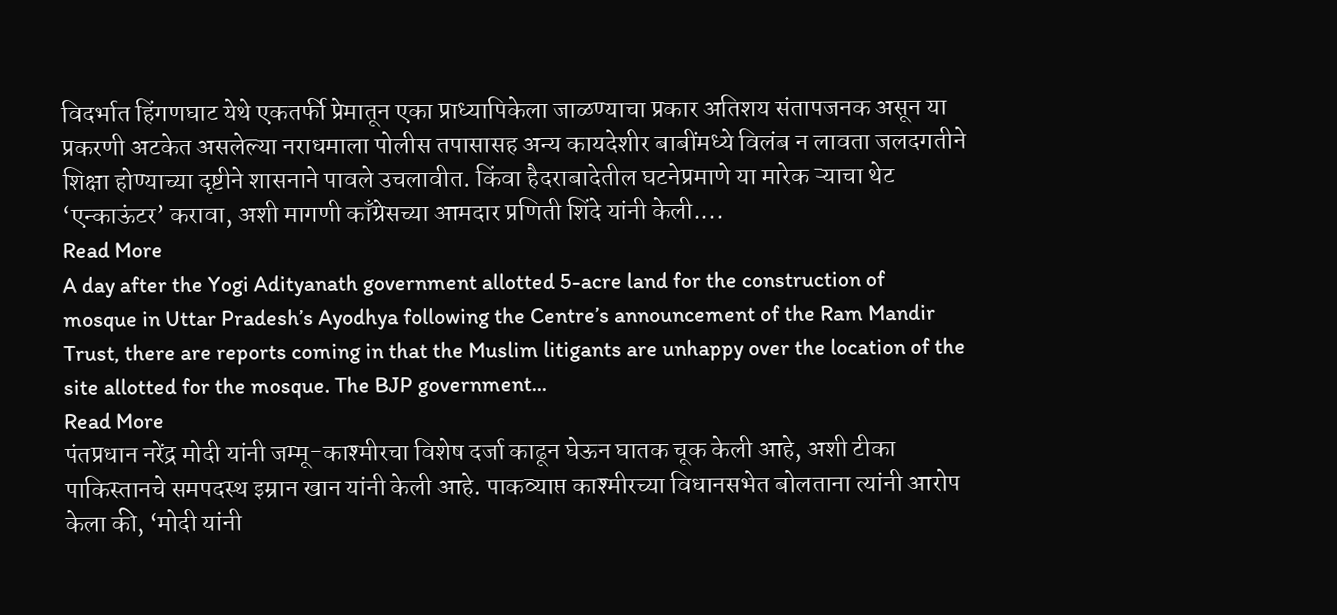विदर्भात हिंगणघाट येथे एकतर्फी प्रेमातून एका प्राध्यापिकेला जाळण्याचा प्रकार अतिशय संतापजनक असून या प्रकरणी अटकेत असलेल्या नराधमाला पोलीस तपासासह अन्य कायदेशीर बाबींमध्ये विलंब न लावता जलदगतीने शिक्षा होण्याच्या दृष्टीने शासनाने पावले उचलावीत. किंवा हैदराबादेतील घटनेप्रमाणे या मारेक ऱ्याचा थेट ‘एन्काऊंटर’ करावा, अशी मागणी काँग्रेसच्या आमदार प्रणिती शिंदे यांनी केली....
Read More
A day after the Yogi Adityanath government allotted 5-acre land for the construction of mosque in Uttar Pradesh’s Ayodhya following the Centre’s announcement of the Ram Mandir Trust, there are reports coming in that the Muslim litigants are unhappy over the location of the site allotted for the mosque. The BJP government...
Read More
पंतप्रधान नरेंद्र मोदी यांनी जम्मू-काश्मीरचा विशेष दर्जा काढून घेऊन घातक चूक केली आहे, अशी टीका पाकिस्तानचे समपदस्थ इम्रान खान यांनी केली आहे. पाकव्याप्त काश्मीरच्या विधानसभेत बोलताना त्यांनी आरोप केला की, ‘मोदी यांनी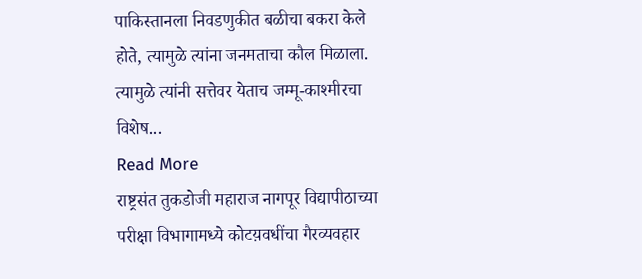पाकिस्तानला निवडणुकीत बळीचा बकरा केले होते, त्यामुळे त्यांना जनमताचा कौल मिळाला. त्यामुळे त्यांनी सत्तेवर येताच जम्मू-काश्मीरचा विशेष...
Read More
राष्ट्रसंत तुकडोजी महाराज नागपूर विद्यापीठाच्या परीक्षा विभागामध्ये कोटय़वधींचा गैरव्यवहार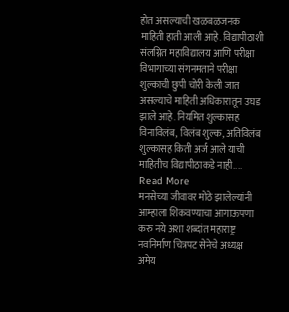होत असल्याची खळबळजनक माहिती हाती आली आहे. विद्यापीठाशी संलग्नित महाविद्यालय आणि परीक्षा विभागाच्या संगनमताने परीक्षा शुल्काची छुपी चोरी केली जात असल्याचे माहिती अधिकारातून उघड झाले आहे. नियमित शुल्कासह विनाविलंब, विलंब शुल्क, अतिविलंब शुल्कासह किती अर्ज आले याची माहितीच विद्यापीठाकडे नाही....
Read More
मनसेच्या जीवावर मोठे झालेल्यांनी आम्हाला शिकवण्याचा आगाऊपणा करु नये अशा शब्दांत महाराष्ट्र नवनिर्माण चित्रपट सेनेचे अध्यक्ष अमेय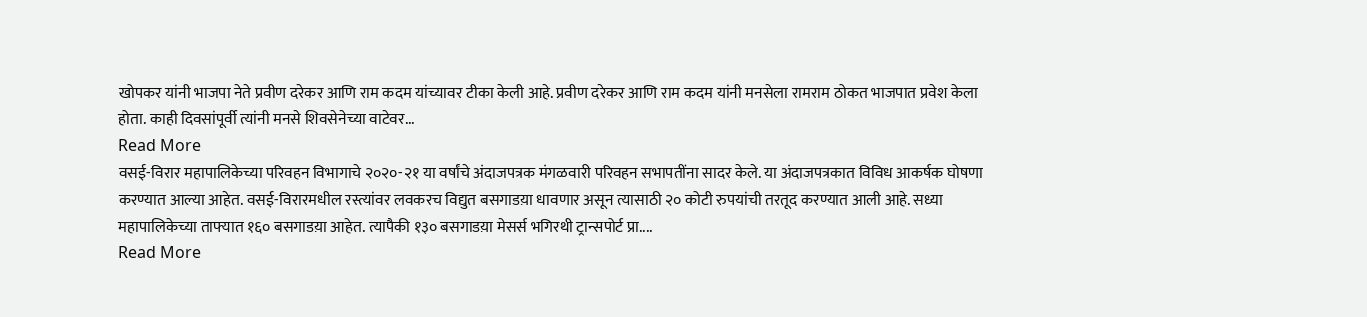खोपकर यांनी भाजपा नेते प्रवीण दरेकर आणि राम कदम यांच्यावर टीका केली आहे. प्रवीण दरेकर आणि राम कदम यांनी मनसेला रामराम ठोकत भाजपात प्रवेश केला होता. काही दिवसांपूर्वी त्यांनी मनसे शिवसेनेच्या वाटेवर...
Read More
वसई-विरार महापालिकेच्या परिवहन विभागाचे २०२०-२१ या वर्षांचे अंदाजपत्रक मंगळवारी परिवहन सभापतींना सादर केले. या अंदाजपत्रकात विविध आकर्षक घोषणा करण्यात आल्या आहेत. वसई-विरारमधील रस्त्यांवर लवकरच विद्युत बसगाडय़ा धावणार असून त्यासाठी २० कोटी रुपयांची तरतूद करण्यात आली आहे. सध्या महापालिकेच्या ताफ्यात १६० बसगाडय़ा आहेत. त्यापैकी १३० बसगाडय़ा मेसर्स भगिरथी ट्रान्सपोर्ट प्रा....
Read More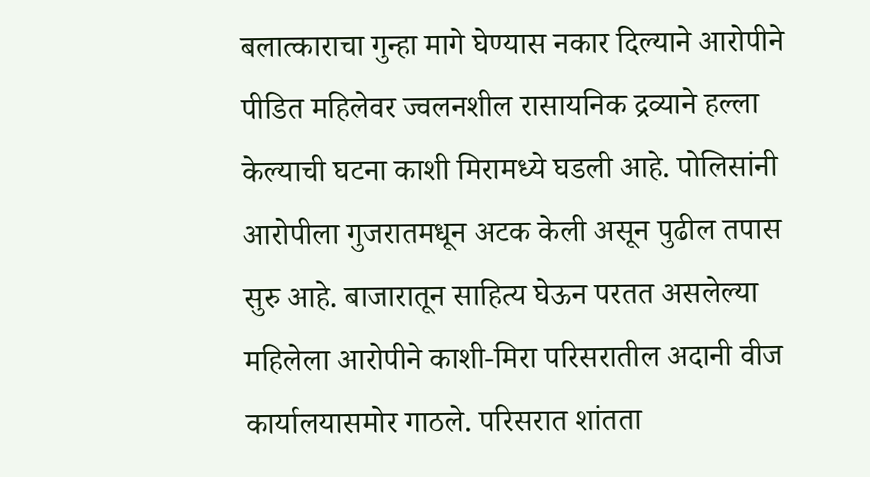बलात्काराचा गुन्हा मागे घेण्यास नकार दिल्याने आरोपीने पीडित महिलेवर ज्वलनशील रासायनिक द्रव्याने हल्ला केल्याची घटना काशी मिरामध्ये घडली आहे. पोलिसांनी आरोपीला गुजरातमधून अटक केली असून पुढील तपास सुरु आहे. बाजारातून साहित्य घेऊन परतत असलेल्या महिलेला आरोपीने काशी-मिरा परिसरातील अदानी वीज कार्यालयासमोर गाठले. परिसरात शांतता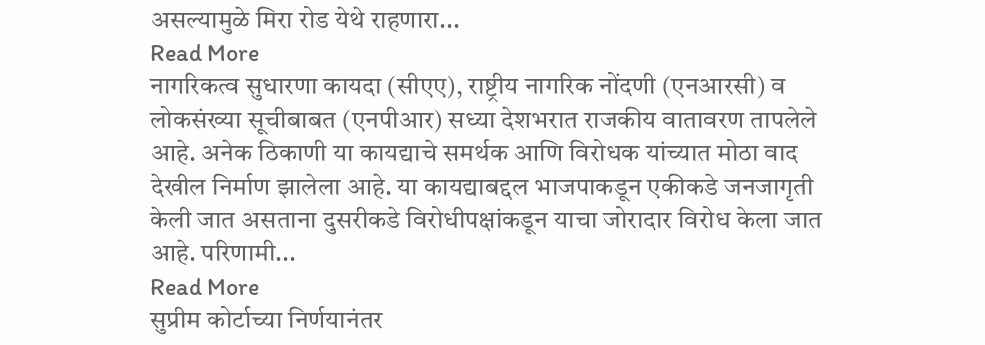असल्यामुळे मिरा रोड येथे राहणारा...
Read More
नागरिकत्व सुधारणा कायदा (सीएए), राष्ट्रीय नागरिक नोंदणी (एनआरसी) व लोकसंख्या सूचीबाबत (एनपीआर) सध्या देशभरात राजकीय वातावरण तापलेले आहे. अनेक ठिकाणी या कायद्याचे समर्थक आणि विरोधक यांच्यात मोठा वाद देखील निर्माण झालेला आहे. या कायद्याबद्दल भाजपाकडून एकीकडे जनजागृती केली जात असताना दुसरीकडे विरोधीपक्षांकडून याचा जोरादार विरोध केला जात आहे. परिणामी...
Read More
सुप्रीम कोर्टाच्या निर्णयानंतर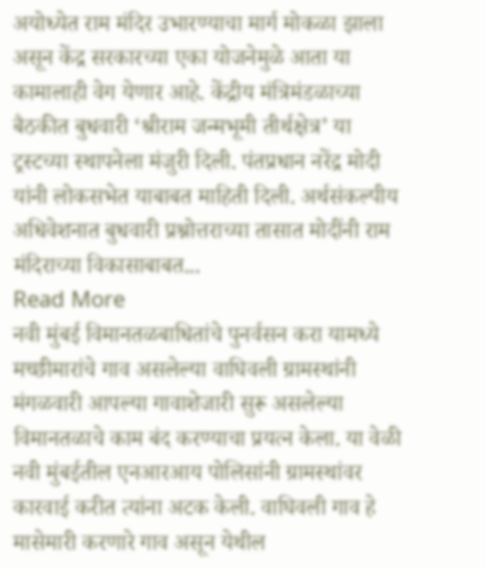अयोध्येत राम मंदिर उभारण्याचा मार्ग मोकळा झाला असून केंद्र सरकारच्या एका योजनेमुळे आता या कामालाही वेग येणार आहे. केंद्रीय मंत्रिमंडळाच्या बैठकीत बुधवारी ‘श्रीराम जन्मभूमी तीर्थक्षेत्र’ या ट्रस्टच्या स्थापनेला मंजुरी दिली. पंतप्रधान नरेंद्र मोदी यांनी लोकसभेत याबाबत माहिती दिली. अर्थसंकल्पीय अधिवेशनात बुधवारी प्रश्नोत्तराच्या तासात मोदींनी राम मंदिराच्या विकासाबाबत...
Read More
नवी मुंबई विमानतळबाधितांचे पुनर्वसन करा यामध्ये मच्छीमारांचे गाव असलेल्या वाघिवली ग्रामस्थांनी मंगळवारी आपल्या गावाशेजारी सुरू असलेल्या विमानतळाचे काम बंद करण्याचा प्रयत्न केला. या वेळी नवी मुंबईतील एनआरआय पोलिसांनी ग्रामस्थांवर कारवाई करीत त्यांना अटक केली. वाघिवली गाव हे मासेमारी करणारे गाव असून येथील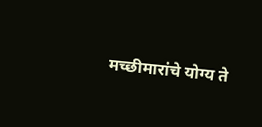मच्छीमारांचे योग्य ते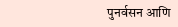पुनर्वसन आणि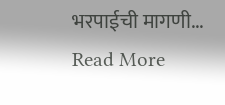भरपाईची मागणी...
Read More